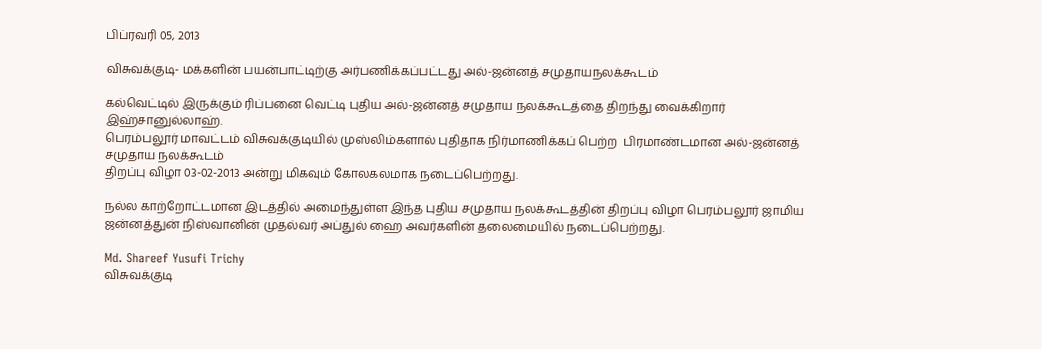பிப்ரவரி 05, 2013

விசுவக்குடி- மக்களின் பயன்பாட்டிற்கு அர்பணிக்கப்பட்டது அல்-ஜன்னத் சமுதாயநலக்கூடம்

கல்வெட்டில் இருக்கும் ரிப்பனை வெட்டி புதிய அல்-ஜன்னத் சமுதாய நலக்கூடத்தை திறந்து வைக்கிறார் இஹ்சானுல்லாஹ்.
பெரம்பலூர் மாவட்டம் விசுவக்குடியில் முஸ்லிம்களால் புதிதாக நிர்மாணிக்கப் பெற்ற  பிரமாண்டமான அல்-ஜன்னத் சமுதாய நலக்கூடம்
திறப்பு விழா 03-02-2013 அன்று மிகவும் கோலகலமாக நடைப்பெற்றது.

நல்ல காற்றோட்டமான இடத்தில் அமைந்துள்ள இந்த புதிய சமுதாய நலக்கூடத்தின் திறப்பு விழா பெரம்பலூர் ஜாமிய ஜன்னத்துன் நிஸ்வானின் முதல்வர் அப்துல் ஹை அவர்களின் தலைமையில் நடைப்பெற்றது.

Md. Shareef Yusufi Trichy
விசுவக்குடி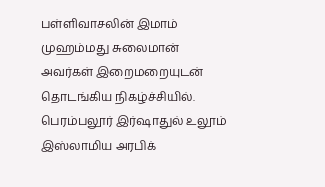பள்ளிவாசலின் இமாம் முஹம்மது சுலைமான் அவர்கள் இறைமறையுடன் தொடங்கிய நிகழ்ச்சியில். பெரம்பலூர் இர்ஷாதுல் உலூம் இஸ்லாமிய அரபிக்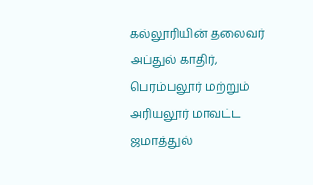கல்லூரியின் தலைவர் அப்துல் காதிர், பெரம்பலூர் மற்றும் அரியலூர் மாவட்ட ஜமாத்துல்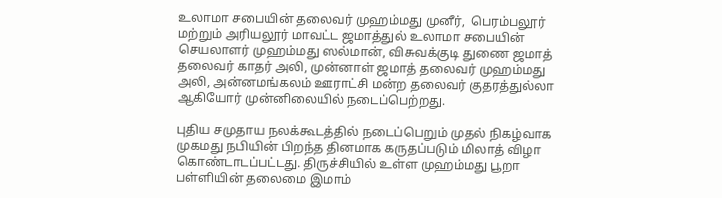உலாமா சபையின் தலைவர் முஹம்மது முனீர்,  பெரம்பலூர் மற்றும் அரியலூர் மாவட்ட ஜமாத்துல் உலாமா சபையின் செயலாளர் முஹம்மது ஸல்மான், விசுவக்குடி துணை ஜமாத் தலைவர் காதர் அலி, முன்னாள் ஜமாத் தலைவர் முஹம்மது அலி, அன்னமங்கலம் ஊராட்சி மன்ற தலைவர் குதரத்துல்லா ஆகியோர் முன்னிலையில் நடைப்பெற்றது.

புதிய சமுதாய நலக்கூடத்தில் நடைப்பெறும் முதல் நிகழ்வாக முகமது நபியின் பிறந்த தினமாக கருதப்படும் மிலாத் விழா  கொண்டாடப்பட்டது. திருச்சியில் உள்ள முஹம்மது பூறா பள்ளியின் தலைமை இமாம்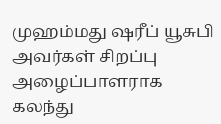முஹம்மது ஷரீப் யூசுபி அவர்கள் சிறப்பு அழைப்பாளராக கலந்து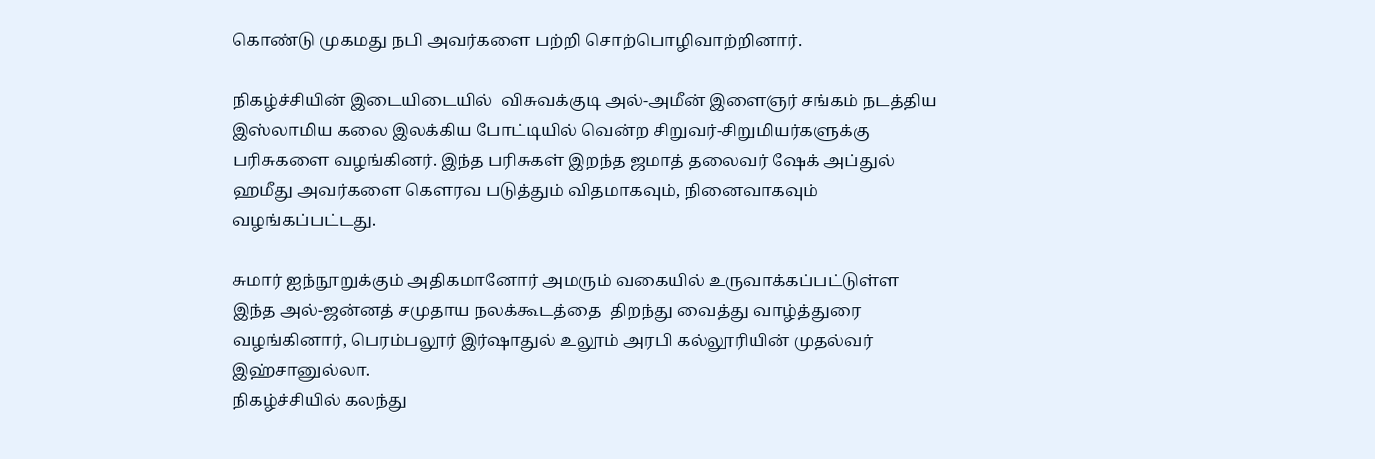கொண்டு முகமது நபி அவர்களை பற்றி சொற்பொழிவாற்றினார்.

நிகழ்ச்சியின் இடையிடையில்  விசுவக்குடி அல்-அமீன் இளைஞர் சங்கம் நடத்திய இஸ்லாமிய கலை இலக்கிய போட்டியில் வென்ற சிறுவர்-சிறுமியர்களுக்கு பரிசுகளை வழங்கினர். இந்த பரிசுகள் இறந்த ஜமாத் தலைவர் ஷேக் அப்துல் ஹமீது அவர்களை கௌரவ படுத்தும் விதமாகவும், நினைவாகவும் வழங்கப்பட்டது.

சுமார் ஐந்நூறுக்கும் அதிகமானோர் அமரும் வகையில் உருவாக்கப்பட்டுள்ள இந்த அல்-ஜன்னத் சமுதாய நலக்கூடத்தை  திறந்து வைத்து வாழ்த்துரை வழங்கினார், பெரம்பலூர் இர்ஷாதுல் உலூம் அரபி கல்லூரியின் முதல்வர் இஹ்சானுல்லா.
நிகழ்ச்சியில் கலந்து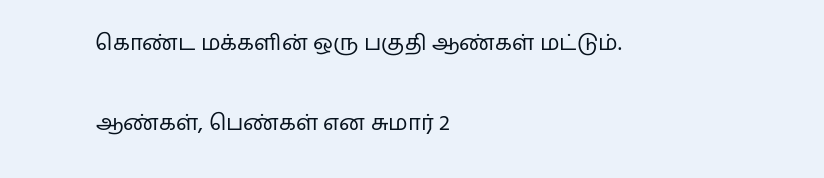கொண்ட மக்களின் ஒரு பகுதி ஆண்கள் மட்டும்.

ஆண்கள், பெண்கள் என சுமார் 2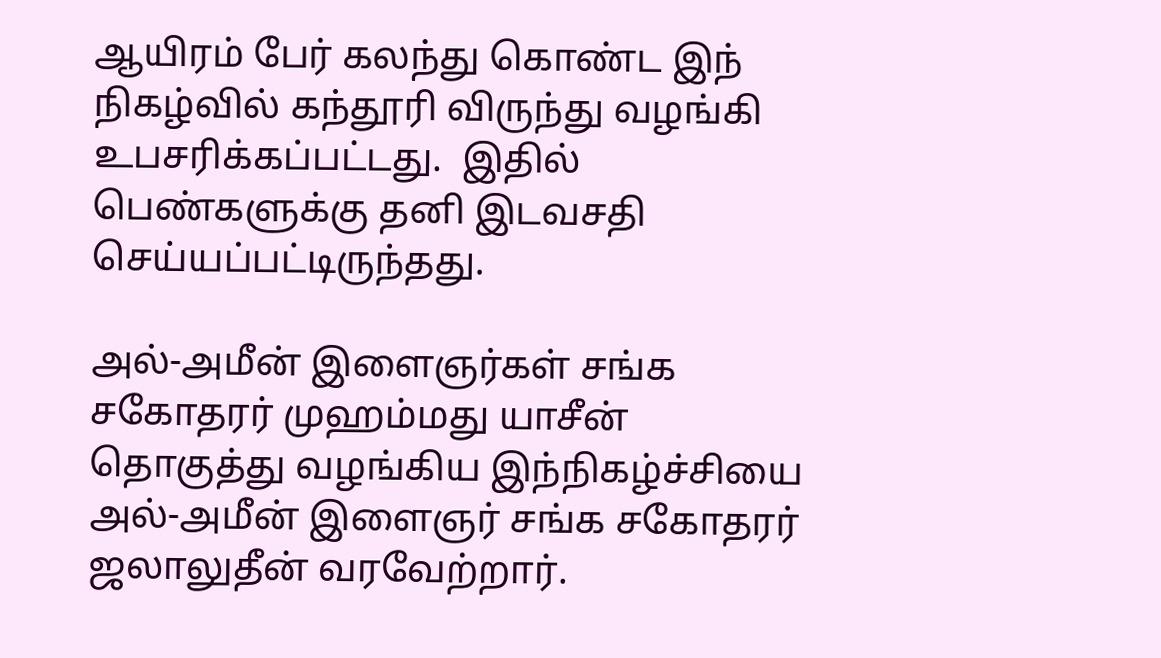ஆயிரம் பேர் கலந்து கொண்ட இந் நிகழ்வில் கந்தூரி விருந்து வழங்கி உபசரிக்கப்பட்டது.  இதில் பெண்களுக்கு தனி இடவசதி செய்யப்பட்டிருந்தது.

அல்-அமீன் இளைஞர்கள் சங்க சகோதரர் முஹம்மது யாசீன் தொகுத்து வழங்கிய இந்நிகழ்ச்சியை அல்-அமீன் இளைஞர் சங்க சகோதரர் ஜலாலுதீன் வரவேற்றார்.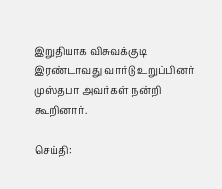இறுதியாக விசுவக்குடி இரண்டாவது வார்டு உறுப்பினர் முஸ்தபா அவர்கள் நன்றி கூறினார்.

செய்தி: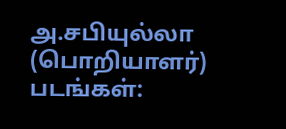அ.சபியுல்லா (பொறியாளர்)
படங்கள்: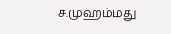ச.முஹம்மது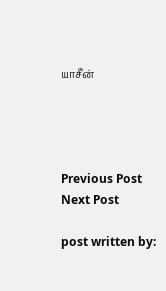யாசீன்




Previous Post
Next Post

post written by: